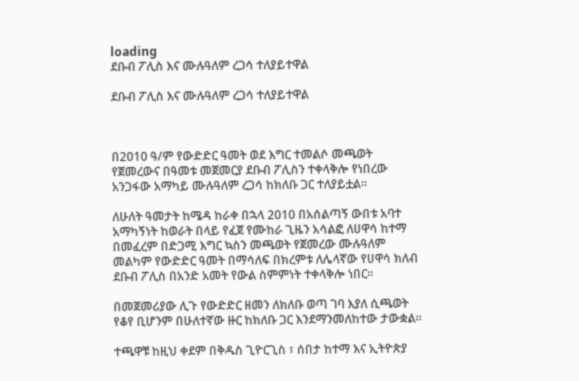loading
ደቡብ ፖሊስ እና ሙሉዓለም ረጋሳ ተለያይተዋል

ደቡብ ፖሊስ እና ሙሉዓለም ረጋሳ ተለያይተዋል



በ2010 ዓ/ም የውድድር ዓመት ወደ እግር ተመልሶ መጫወት የጀመረውና በዓመቱ መጀመርያ ደቡብ ፖሊስን ተቀላቅሎ የነበረው አንጋፋው አማካይ ሙሉዓለም ረጋሳ ከክለቡ ጋር ተለያይቷል።

ለሁለት ዓመታት ከሜዳ ከራቀ በኋላ 2010 በአሰልጣኝ ውበቱ አባተ አማካኝነት ከወራት በላይ የፈጀ የሙከራ ጊዜን አሳልፎ ለሀዋሳ ከተማ በመፈረም በድጋሚ እግር ኳስን መጫወት የጀመረው ሙሉዓለም መልካም የውድድር ዓመት በማሳለፍ በክረምቱ ለሌላኛው የሀዋሳ ክለብ ደቡብ ፖሊስ በአንድ አመት የውል ስምምነት ተቀላቅሎ ነበር፡፡

በመጀመሪያው ሊጉ የውድድር ዘመን ለክለቡ ወጣ ገባ እያለ ሲጫወት የቆየ ቢሆንም በሁለተኛው ዙር ከክለቡ ጋር እንደማንመለከተው ታውቋል።

ተጫዋቹ ከዚህ ቀደም በቅዱስ ጊዮርጊስ ፣ ሰበታ ከተማ እና ኢትዮጵያ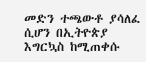መድን ተጫውቶ ያሳለፈ ሲሆን በኢትዮጵያ እግርኳስ ከሚጠቀሱ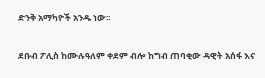ድንቅ አማካዮች አንዱ ነው፡፡

ደቡብ ፖሊስ ከሙሉዓለም ቀደም ብሎ ከግብ ጠባቂው ዳዊት አሰፋ እና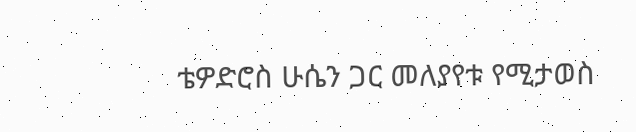ቴዎድሮስ ሁሴን ጋር መለያየቱ የሚታወስ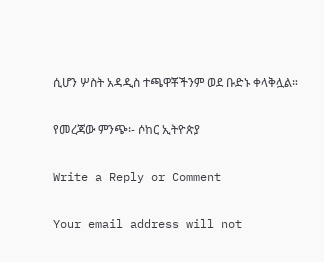ሲሆን ሦስት አዳዲስ ተጫዋቾችንም ወደ ቡድኑ ቀላቅሏል።

የመረጃው ምንጭ፡- ሶከር ኢትዮጵያ

Write a Reply or Comment

Your email address will not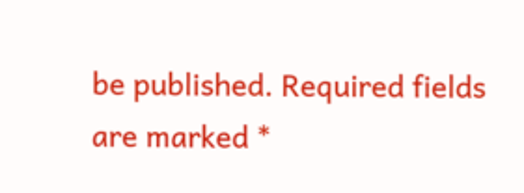be published. Required fields are marked *